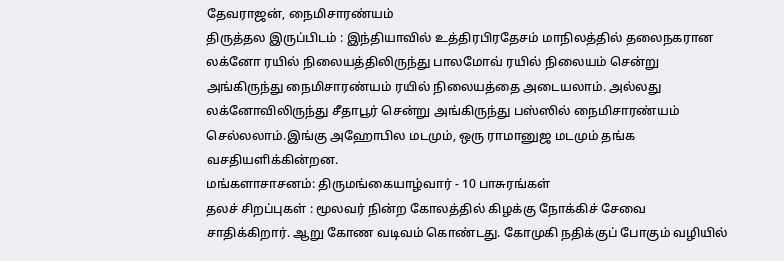தேவராஜன், நைமிசாரண்யம்
திருத்தல இருப்பிடம் : இந்தியாவில் உத்திரபிரதேசம் மாநிலத்தில் தலைநகரான லக்னோ ரயில் நிலையத்திலிருந்து பாலமோவ் ரயில் நிலையம் சென்று அங்கிருந்து நைமிசாரண்யம் ரயில் நிலையத்தை அடையலாம். அல்லது லக்னோவிலிருந்து சீதாபூர் சென்று அங்கிருந்து பஸ்ஸில் நைமிசாரண்யம் செல்லலாம்.இங்கு அஹோபில மடமும், ஒரு ராமானுஜ மடமும் தங்க வசதியளிக்கின்றன.
மங்களாசாசனம்: திருமங்கையாழ்வார் - 10 பாசுரங்கள்
தலச் சிறப்புகள் : மூலவர் நின்ற கோலத்தில் கிழக்கு நோக்கிச் சேவை சாதிக்கிறார். ஆறு கோண வடிவம் கொண்டது. கோமுகி நதிக்குப் போகும் வழியில்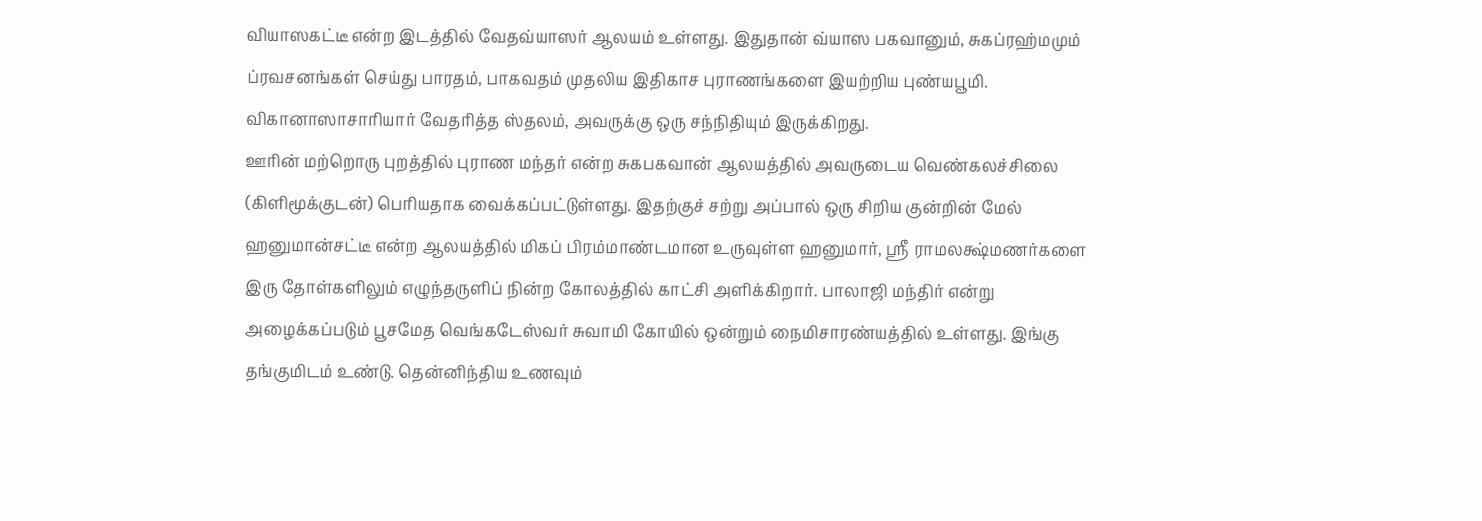வியாஸகட்டீ என்ற இடத்தில் வேதவ்யாஸர் ஆலயம் உள்ளது. இதுதான் வ்யாஸ பகவானும், சுகப்ரஹ்மமும் ப்ரவசனங்கள் செய்து பாரதம், பாகவதம் முதலிய இதிகாச புராணங்களை இயற்றிய புண்யபூமி. விகானாஸாசாரியார் வேதரித்த ஸ்தலம், அவருக்கு ஒரு சந்நிதியும் இருக்கிறது.
ஊரின் மற்றொரு புறத்தில் புராண மந்தர் என்ற சுகபகவான் ஆலயத்தில் அவருடைய வெண்கலச்சிலை (கிளிமூக்குடன்) பெரியதாக வைக்கப்பட்டுள்ளது. இதற்குச் சற்று அப்பால் ஒரு சிறிய குன்றின் மேல் ஹனுமான்சட்டீ என்ற ஆலயத்தில் மிகப் பிரம்மாண்டமான உருவுள்ள ஹனுமார், ஸ்ரீ ராமலக்ஷ்மணர்களை இரு தோள்களிலும் எழுந்தருளிப் நின்ற கோலத்தில் காட்சி அளிக்கிறார். பாலாஜி மந்திர் என்று அழைக்கப்படும் பூசமேத வெங்கடேஸ்வர் சுவாமி கோயில் ஒன்றும் நைமிசாரண்யத்தில் உள்ளது. இங்கு தங்குமிடம் உண்டு. தென்னிந்திய உணவும்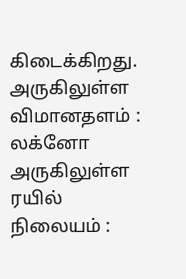கிடைக்கிறது.
அருகிலுள்ள விமானதளம் : லக்னோ
அருகிலுள்ள ரயில் நிலையம் :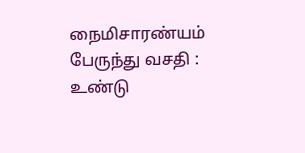நைமிசாரண்யம்
பேருந்து வசதி : உண்டு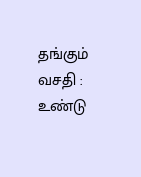தங்கும் வசதி : உண்டு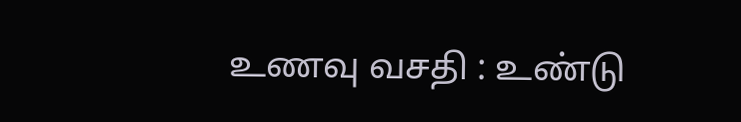உணவு வசதி : உண்டு